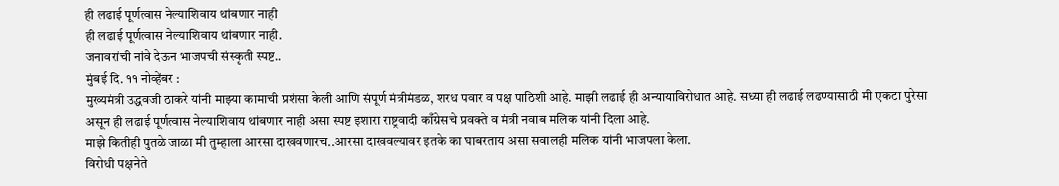ही लढाई पूर्णत्वास नेल्याशिवाय थांबणार नाही
ही लढाई पूर्णत्वास नेल्याशिवाय थांबणार नाही.
जनावरांची नांवे देऊन भाजपची संस्कृती स्पष्ट..
मुंबई दि. ११ नोव्हेंबर :
मुख्यमंत्री उद्धवजी ठाकरे यांनी माझ्या कामाची प्रशंसा केली आणि संपूर्ण मंत्रीमंडळ, शरध पवार व पक्ष पाठिशी आहे. माझी लढाई ही अन्यायाविरोधात आहे. सध्या ही लढाई लढण्यासाठी मी एकटा पुरेसा असून ही लढाई पूर्णत्वास नेल्याशिवाय थांबणार नाही असा स्पष्ट इशारा राष्ट्रवादी काँग्रेसचे प्रवक्ते व मंत्री नवाब मलिक यांनी दिला आहे.
माझे कितीही पुतळे जाळा मी तुम्हाला आरसा दाखवणारच..आरसा दाखवल्यावर इतके का घाबरताय असा सवालही मलिक यांनी भाजपला केला.
विरोधी पक्षनेते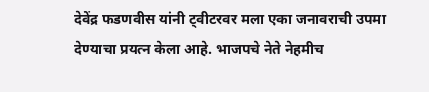देवेंद्र फडणवीस यांनी ट्वीटरवर मला एका जनावराची उपमा देण्याचा प्रयत्न केला आहे. भाजपचे नेते नेहमीच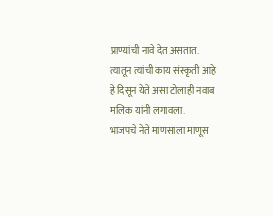प्राण्यांची नावे देत असतात. त्यातून त्यांची काय संस्कृती आहे हे दिसून येते असा टोलाही नवाब मलिक यांनी लगावला.
भाजपचे नेते माणसाला माणूस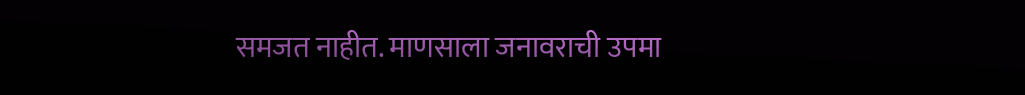समजत नाहीत. माणसाला जनावराची उपमा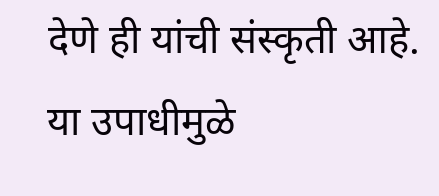देणे ही यांची संस्कृती आहे. या उपाधीमुळे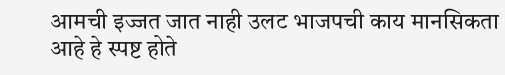आमची इज्जत जात नाही उलट भाजपची काय मानसिकता आहे हे स्पष्ट होते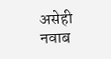असेही नवाब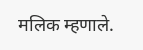मलिक म्हणाले.